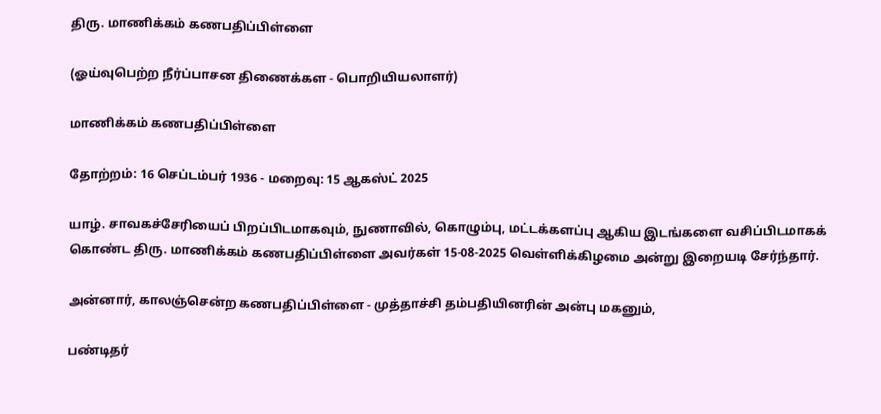திரு. மாணிக்கம் கணபதிப்பிள்ளை

(ஓய்வுபெற்ற நீர்ப்பாசன திணைக்கள - பொறியியலாளர்)

மாணிக்கம் கணபதிப்பிள்ளை

தோற்றம்: 16 செப்டம்பர் 1936 - மறைவு: 15 ஆகஸ்ட் 2025

யாழ். சாவகச்சேரியைப் பிறப்பிடமாகவும், நுணாவில், கொழும்பு, மட்டக்களப்பு ஆகிய இடங்களை வசிப்பிடமாகக் கொண்ட திரு. மாணிக்கம் கணபதிப்பிள்ளை அவர்கள் 15-08-2025 வெள்ளிக்கிழமை அன்று இறையடி சேர்ந்தார்.

அன்னார், காலஞ்சென்ற கணபதிப்பிள்ளை - முத்தாச்சி தம்பதியினரின் அன்பு மகனும்,

பண்டிதர்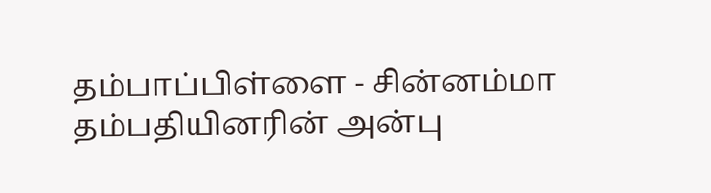தம்பாப்பிள்ளை - சின்னம்மா தம்பதியினரின் அன்பு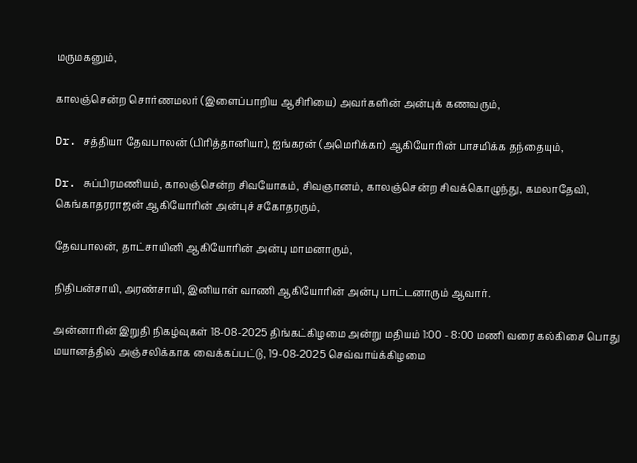மருமகனும்,

காலஞ்சென்ற சொர்ணமலர் (இளைப்பாறிய ஆசிரியை) அவர்களின் அன்புக் கணவரும்,

Dr. சத்தியா தேவபாலன் (பிரித்தானியா), ஐங்கரன் (அமெரிக்கா) ஆகியோரின் பாசமிக்க தந்தையும்,

Dr. சுப்பிரமணியம், காலஞ்சென்ற சிவயோகம், சிவஞானம், காலஞ்சென்ற சிவக்கொழுந்து, கமலாதேவி, கெங்காதரராஜன் ஆகியோரின் அன்புச் சகோதரரும்,

தேவபாலன், தாட்சாயினி ஆகியோரின் அன்பு மாமனாரும்,

நிதிபன்சாயி, அரண்சாயி, இனியாள் வாணி ஆகியோரின் அன்பு பாட்டனாரும் ஆவார்.

அன்னாரின் இறுதி நிகழ்வுகள் 18-08-2025 திங்கட்கிழமை அன்று மதியம் 1:00 - 8:00 மணி வரை கல்கிசை பொது மயானத்தில் அஞ்சலிக்காக வைக்கப்பட்டு, 19-08-2025 செவ்வாய்க்கிழமை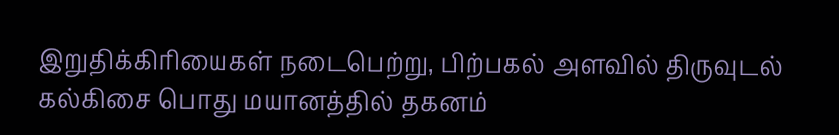இறுதிக்கிரியைகள் நடைபெற்று, பிற்பகல் அளவில் திருவுடல் கல்கிசை பொது மயானத்தில் தகனம்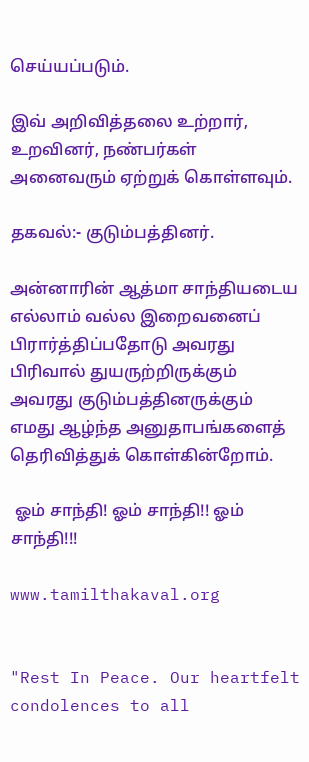செய்யப்படும்.

இவ் அறிவித்தலை உற்றார், உறவினர், நண்பர்கள் அனைவரும் ஏற்றுக் கொள்ளவும்.

தகவல்:- குடும்பத்தினர்.

அன்னாரின் ஆத்மா சாந்தியடைய எல்லாம் வல்ல இறைவனைப்  பிரார்த்திப்பதோடு அவரது பிரிவால் துயருற்றிருக்கும் அவரது குடும்பத்தினருக்கும் எமது ஆழ்ந்த அனுதாபங்களைத் தெரிவித்துக் கொள்கின்றோம்.

 ஓம் சாந்தி! ஓம் சாந்தி!! ஓம் சாந்தி!!!

www.tamilthakaval.org


"Rest In Peace. Our heartfelt condolences to all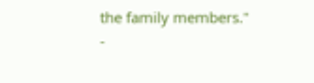the family members."
-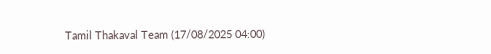Tamil Thakaval Team (17/08/2025 04:00)